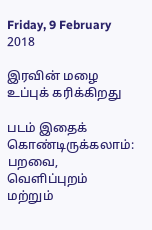Friday, 9 February 2018

இரவின் மழை உப்புக் கரிக்கிறது

படம் இதைக் கொண்டிருக்கலாம்: பறவை, வெளிப்புறம் மற்றும்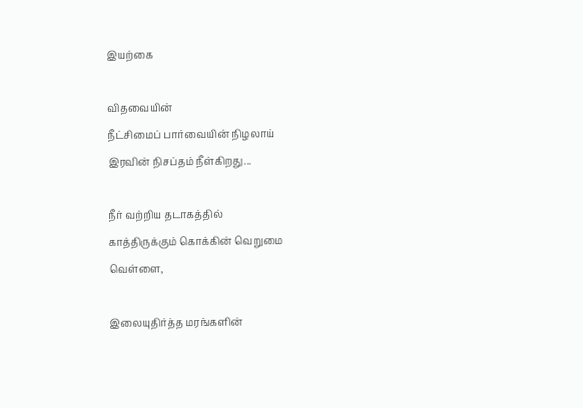இயற்கை

விதவையின்
நீட்சிமைப் பார்வையின் நிழலாய்
இரவின் நிசப்தம் நீள்கிறது...

நீர் வற்றிய தடாகத்தில்
காத்திருக்கும் கொக்கின் வெறுமை
வெள்ளை,

இலையுதிர்த்த மரங்களின்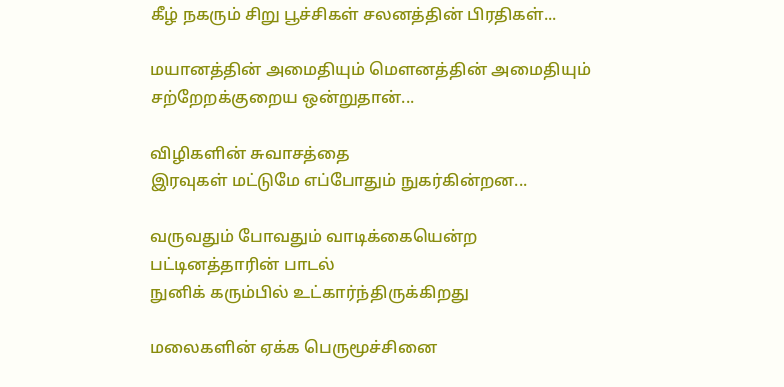கீழ் நகரும் சிறு பூச்சிகள் சலனத்தின் பிரதிகள்...

மயானத்தின் அமைதியும் மௌனத்தின் அமைதியும்
சற்றேறக்குறைய ஒன்றுதான்...

விழிகளின் சுவாசத்தை
இரவுகள் மட்டுமே எப்போதும் நுகர்கின்றன...

வருவதும் போவதும் வாடிக்கையென்ற
பட்டினத்தாரின் பாடல்
நுனிக் கரும்பில் உட்கார்ந்திருக்கிறது

மலைகளின் ஏக்க பெருமூச்சினை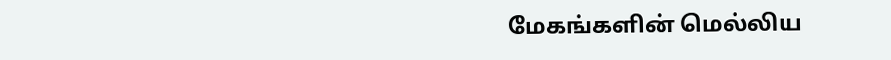மேகங்களின் மெல்லிய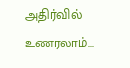அதிர்வில் உணரலாம்...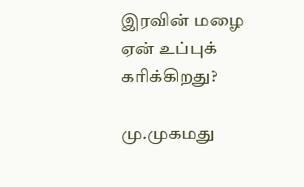இரவின் மழை
ஏன் உப்புக் கரிக்கிறது?

மு.முகமது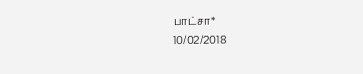பாட்சா*
10/02/2018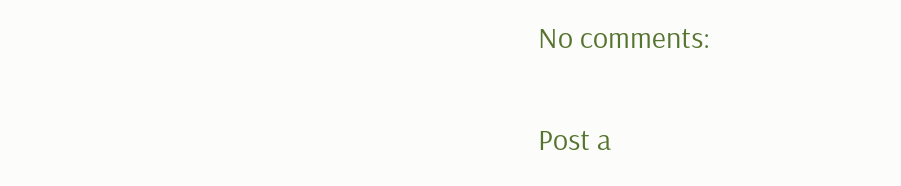No comments:

Post a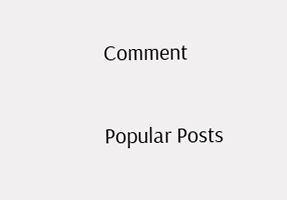Comment

Popular Posts